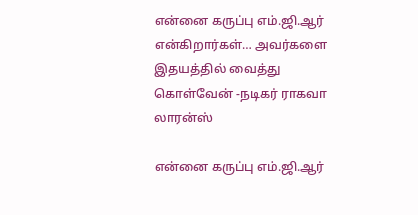என்னை கருப்பு எம்.ஜி.ஆர் என்கிறார்கள்… அவர்களை இதயத்தில் வைத்து கொள்வேன் -நடிகர் ராகவா லாரன்ஸ்

என்னை கருப்பு எம்.ஜி.ஆர்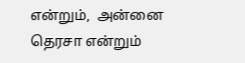என்றும்,  அன்னை தெரசா என்றும்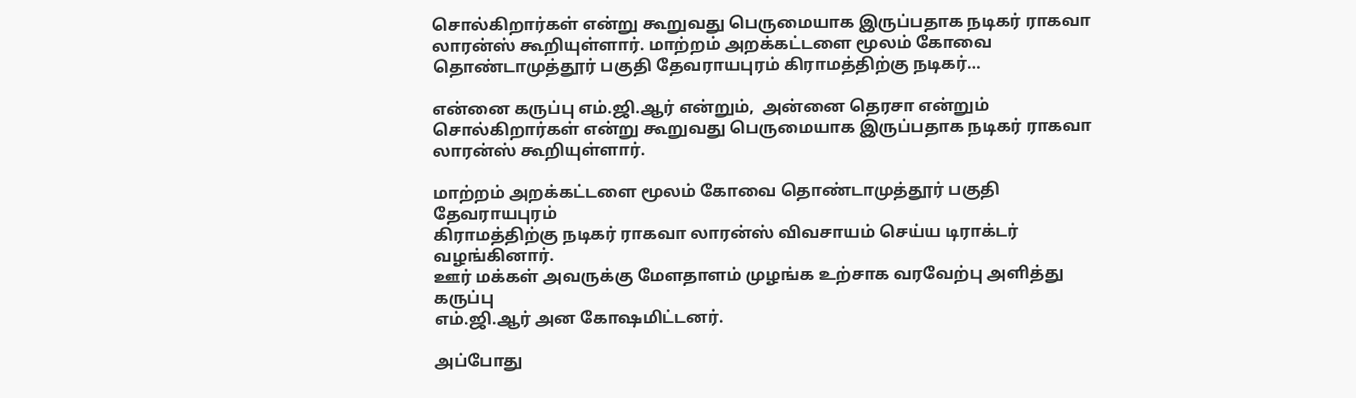சொல்கிறார்கள் என்று கூறுவது பெருமையாக இருப்பதாக நடிகர் ராகவா லாரன்ஸ் கூறியுள்ளார். மாற்றம் அறக்கட்டளை மூலம் கோவை தொண்டாமுத்தூர் பகுதி தேவராயபுரம் கிராமத்திற்கு நடிகர்…

என்னை கருப்பு எம்.ஜி.ஆர் என்றும்,  அன்னை தெரசா என்றும்
சொல்கிறார்கள் என்று கூறுவது பெருமையாக இருப்பதாக நடிகர் ராகவா லாரன்ஸ் கூறியுள்ளார்.

மாற்றம் அறக்கட்டளை மூலம் கோவை தொண்டாமுத்தூர் பகுதி தேவராயபுரம்
கிராமத்திற்கு நடிகர் ராகவா லாரன்ஸ் விவசாயம் செய்ய டிராக்டர் வழங்கினார்.
ஊர் மக்கள் அவருக்கு மேளதாளம் முழங்க உற்சாக வரவேற்பு அளித்து கருப்பு
எம்.ஜி.ஆர் அன கோஷமிட்டனர்.

அப்போது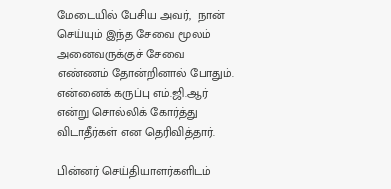மேடையில் பேசிய அவர்,  நான் செய்யும் இந்த சேவை மூலம் அனைவருக்குச் சேவை எண்ணம் தோன்றினால் போதும்.  என்னைக் கருப்பு எம்.ஜி.ஆர் என்று சொல்லிக் கோர்த்து விடாதீர்கள் என தெரிவித்தார்.

பின்னர் செய்தியாளர்களிடம்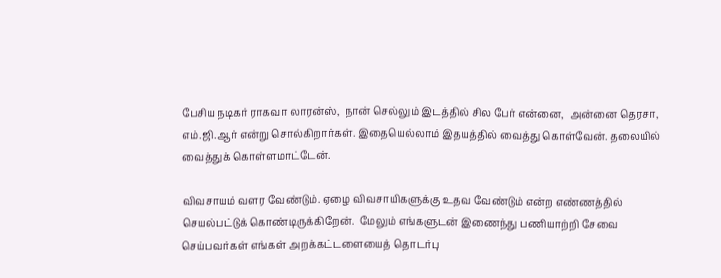பேசிய நடிகர் ராகவா லாரன்ஸ்,  நான் செல்லும் இடத்தில் சில பேர் என்னை,  அன்னை தெரசா,  எம்.ஜி.ஆர் என்று சொல்கிறார்கள். இதையெல்லாம் இதயத்தில் வைத்து கொள்வேன். தலையில் வைத்துக் கொள்ளமாட்டேன்.

விவசாயம் வளர வேண்டும். ஏழை விவசாயிகளுக்கு உதவ வேண்டும் என்ற எண்ணத்தில்
செயல்பட்டுக் கொண்டிருக்கிறேன்.  மேலும் எங்களுடன் இணைந்து பணியாற்றி சேவை செய்பவர்கள் எங்கள் அறக்கட்டளையைத் தொடர்பு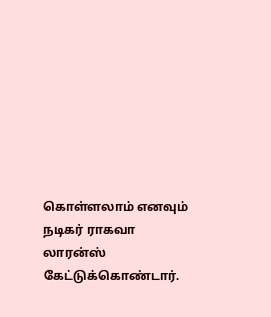கொள்ளலாம் எனவும் நடிகர் ராகவா லாரன்ஸ் கேட்டுக்கொண்டார்.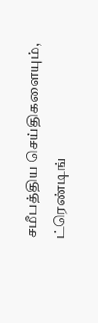சமீபத்திய செய்திகளையும், ட்ரெண்டிங்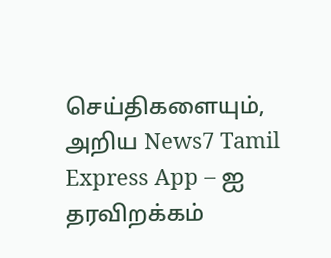செய்திகளையும், அறிய News7 Tamil Express App – ஐ தரவிறக்கம்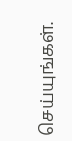செய்யுங்கள்.